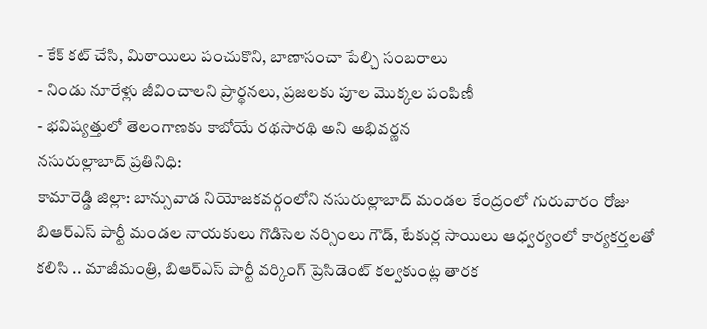- కేక్ కట్ చేసి, మిఠాయిలు పంచుకొని, బాణాసంచా పేల్చి సంబరాలు
- నిండు నూరేళ్లు జీవించాలని ప్రార్థనలు, ప్రజలకు పూల మొక్కల పంపిణీ
- భవిష్యత్తులో తెలంగాణకు కాబోయే రథసారథి అని అభివర్ణన
నసురుల్లాబాద్ ప్రతినిధి:
కామారెడ్డి జిల్లా: బాన్సువాడ నియోజకవర్గంలోని నసురుల్లాబాద్ మండల కేంద్రంలో గురువారం రోజు బిఆర్ఎస్ పార్టీ మండల నాయకులు గొడిసెల నర్సింలు గౌడ్, టేకుర్ల సాయిలు ఆధ్వర్యంలో కార్యకర్తలతో కలిసి .. మాజీమంత్రి, బిఆర్ఎస్ పార్టీ వర్కింగ్ ప్రెసిడెంట్ కల్వకుంట్ల తారక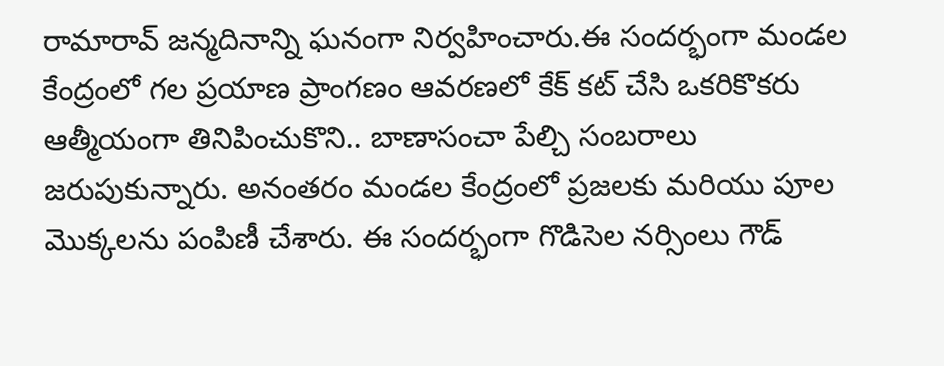రామారావ్ జన్మదినాన్ని ఘనంగా నిర్వహించారు.ఈ సందర్భంగా మండల కేంద్రంలో గల ప్రయాణ ప్రాంగణం ఆవరణలో కేక్ కట్ చేసి ఒకరికొకరు ఆత్మీయంగా తినిపించుకొని.. బాణాసంచా పేల్చి సంబరాలు జరుపుకున్నారు. అనంతరం మండల కేంద్రంలో ప్రజలకు మరియు పూల మొక్కలను పంపిణీ చేశారు. ఈ సందర్భంగా గొడిసెల నర్సింలు గౌడ్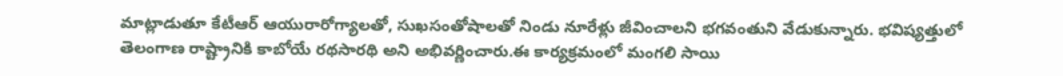మాట్లాడుతూ కేటీఆర్ ఆయురారోగ్యాలతో, సుఖసంతోషాలతో నిండు నూరేళ్లు జీవించాలని భగవంతుని వేడుకున్నారు. భవిష్యత్తులో తెలంగాణ రాష్ట్రానికి కాబోయే రథసారథి అని అభివర్ణించారు.ఈ కార్యక్రమంలో మంగలి సాయి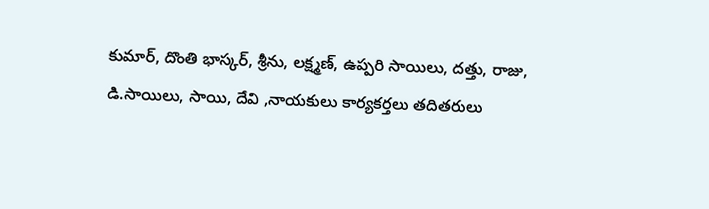కుమార్, దొంతి భాస్కర్, శ్రీను, లక్ష్మణ్, ఉప్పరి సాయిలు, దత్తు, రాజు, డి.సాయిలు, సాయి, దేవి ,నాయకులు కార్యకర్తలు తదితరులు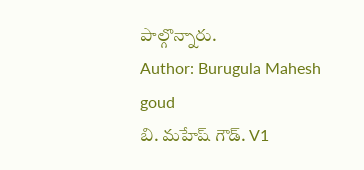పాల్గొన్నారు.
Author: Burugula Mahesh goud
బి. మహేష్ గౌడ్. V1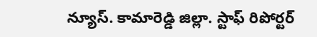న్యూస్. కామారెడ్డి జిల్లా. స్టాఫ్ రిపోర్టర్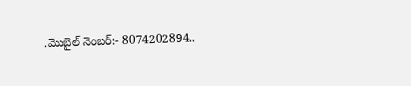.మొబైల్ నెంబర్:- 8074202894..